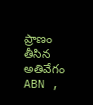ప్రాణం తీసిన అతివేగం
ABN ,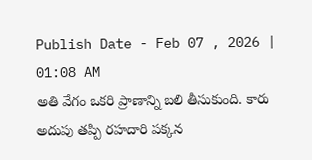Publish Date - Feb 07 , 2026 | 01:08 AM
అతి వేగం ఒకరి ప్రాణాన్ని బలి తీసుకుంది. కారు అదుపు తప్పి రహదారి పక్కన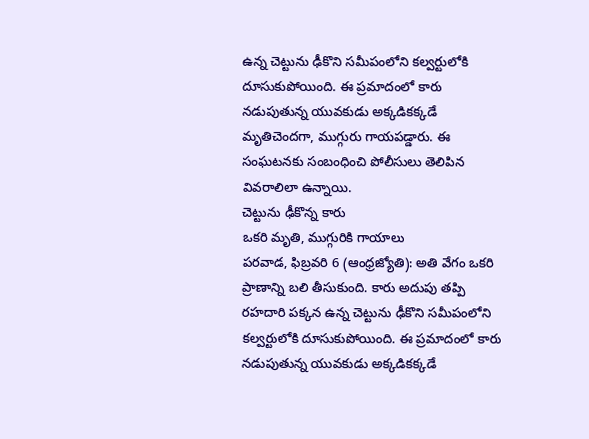ఉన్న చెట్టును ఢీకొని సమీపంలోని కల్వర్టులోకి దూసుకుపోయింది. ఈ ప్రమాదంలో కారు నడుపుతున్న యువకుడు అక్కడికక్కడే మృతిచెందగా, ముగ్గురు గాయపడ్డారు. ఈ సంఘటనకు సంబంధించి పోలీసులు తెలిపిన వివరాలిలా ఉన్నాయి.
చెట్టును ఢీకొన్న కారు
ఒకరి మృతి, ముగ్గురికి గాయాలు
పరవాడ, ఫిబ్రవరి 6 (ఆంధ్రజ్యోతి): అతి వేగం ఒకరి ప్రాణాన్ని బలి తీసుకుంది. కారు అదుపు తప్పి రహదారి పక్కన ఉన్న చెట్టును ఢీకొని సమీపంలోని కల్వర్టులోకి దూసుకుపోయింది. ఈ ప్రమాదంలో కారు నడుపుతున్న యువకుడు అక్కడికక్కడే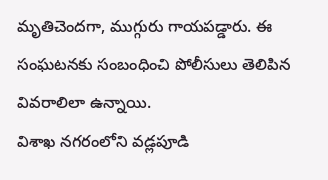మృతిచెందగా, ముగ్గురు గాయపడ్డారు. ఈ సంఘటనకు సంబంధించి పోలీసులు తెలిపిన వివరాలిలా ఉన్నాయి.
విశాఖ నగరంలోని వడ్లపూడి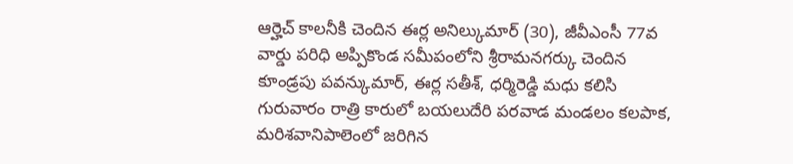ఆర్హెచ్ కాలనీకి చెందిన ఈర్ల అనిల్కుమార్ (30), జీవీఎంసీ 77వ వార్డు పరిధి అప్పికొండ సమీపంలోని శ్రీరామనగర్కు చెందిన కూండ్రపు పవన్కుమార్, ఈర్ల సతీశ్, ధర్మిరెడ్డి మధు కలిసి గురువారం రాత్రి కారులో బయలుదేరి పరవాడ మండలం కలపాక, మరిశవానిపాలెంలో జరిగిన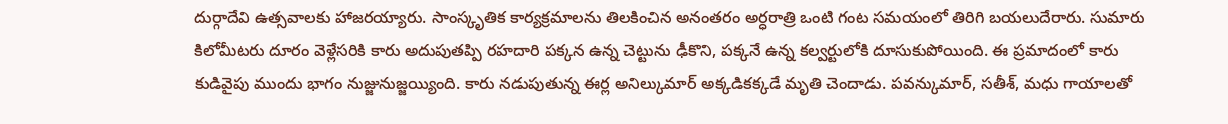దుర్గాదేవి ఉత్సవాలకు హాజరయ్యారు. సాంస్కృతిక కార్యక్రమాలను తిలకించిన అనంతరం అర్ధరాత్రి ఒంటి గంట సమయంలో తిరిగి బయలుదేరారు. సుమారు కిలోమీటరు దూరం వెళ్లేసరికి కారు అదుపుతప్పి రహదారి పక్కన ఉన్న చెట్టును ఢీకొని, పక్కనే ఉన్న కల్వర్టులోకి దూసుకుపోయింది. ఈ ప్రమాదంలో కారు కుడివైపు ముందు భాగం నుజ్జునుజ్జయ్యింది. కారు నడుపుతున్న ఈర్ల అనిల్కుమార్ అక్కడికక్కడే మృతి చెందాడు. పవన్కుమార్, సతీశ్, మధు గాయాలతో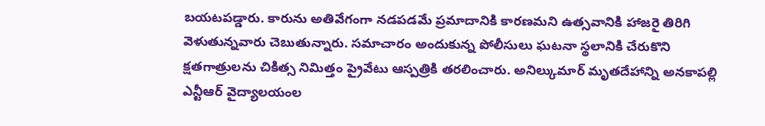బయటపడ్డారు. కారును అతివేగంగా నడపడమే ప్రమాదానికి కారణమని ఉత్సవానికి హాజరై తిరిగి వెళుతున్నవారు చెబుతున్నారు. సమాచారం అందుకున్న పోలీసులు ఘటనా స్థలానికి చేరుకొని క్షతగాత్రులను చికిత్స నిమిత్తం ప్రైవేటు ఆస్పత్రికి తరలించారు. అనిల్కుమార్ మృతదేహాన్ని అనకాపల్లి ఎన్టీఆర్ వైద్యాలయంల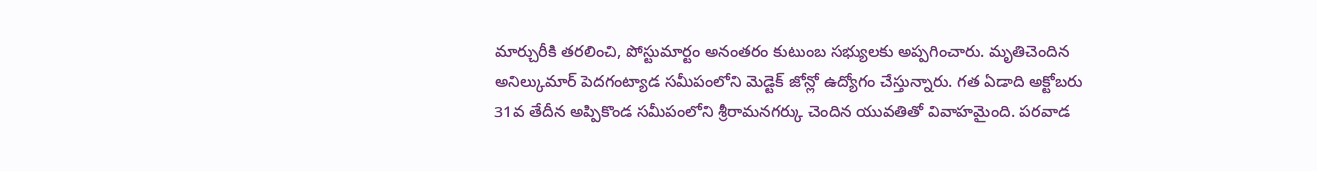మార్చురీకి తరలించి, పోస్టుమార్టం అనంతరం కుటుంబ సభ్యులకు అప్పగించారు. మృతిచెందిన అనిల్కుమార్ పెదగంట్యాడ సమీపంలోని మెడ్టెక్ జోన్లో ఉద్యోగం చేస్తున్నారు. గత ఏడాది అక్టోబరు 31వ తేదీన అప్పికొండ సమీపంలోని శ్రీరామనగర్కు చెందిన యువతితో వివాహమైంది. పరవాడ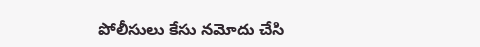పోలీసులు కేసు నమోదు చేసి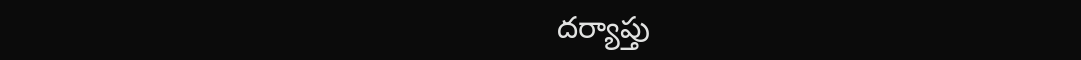దర్యాప్తు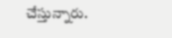చేస్తున్నారు.